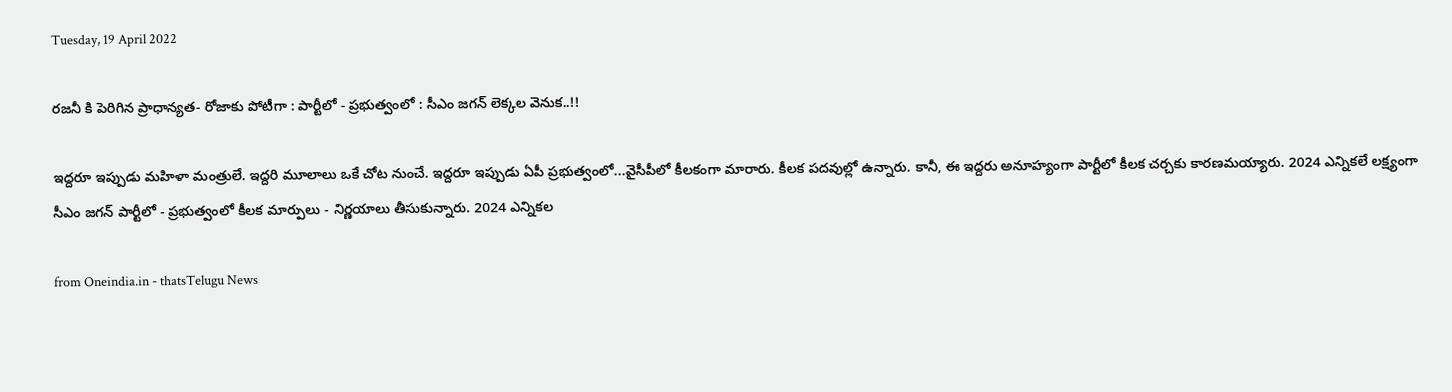Tuesday, 19 April 2022

రజనీ కి పెరిగిన ప్రాధాన్యత- రోజాకు పోటీగా : పార్టీలో - ప్రభుత్వంలో : సీఎం జగన్ లెక్కల వెనుక..!!

ఇద్దరూ ఇప్పుడు మహిళా మంత్రులే. ఇద్దరి మూలాలు ఒకే చోట నుంచే. ఇద్దరూ ఇప్పుడు ఏపీ ప్రభుత్వంలో...వైసీపీలో కీలకంగా మారారు. కీలక పదవుల్లో ఉన్నారు. కానీ, ఈ ఇద్దరు అనూహ్యంగా పార్టీలో కీలక చర్చకు కారణమయ్యారు. 2024 ఎన్నికలే లక్ష్యంగా సీఎం జగన్ పార్టీలో - ప్రభుత్వంలో కీలక మార్పులు - నిర్ణయాలు తీసుకున్నారు. 2024 ఎన్నికల

from Oneindia.in - thatsTelugu News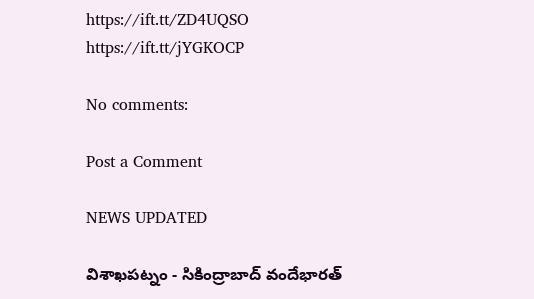https://ift.tt/ZD4UQSO
https://ift.tt/jYGKOCP

No comments:

Post a Comment

NEWS UPDATED

విశాఖపట్నం - సికింద్రాబాద్ వందేభారత్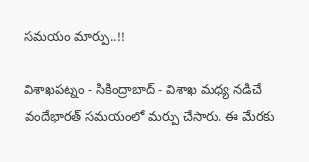సమయం మార్పు..!!

విశాఖపట్నం - సికింద్రాబాద్ - విశాఖ మధ్య నడిచే వందేభారత్ సమయంలో మర్పు చేసారు. ఈ మేరకు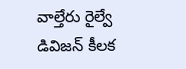వాల్తేరు రైల్వే డివిజన్ కీలక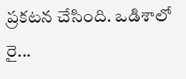ప్రకటన చేసింది. ఒడిశాలో రై...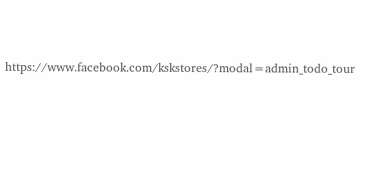https://www.facebook.com/kskstores/?modal=admin_todo_tour